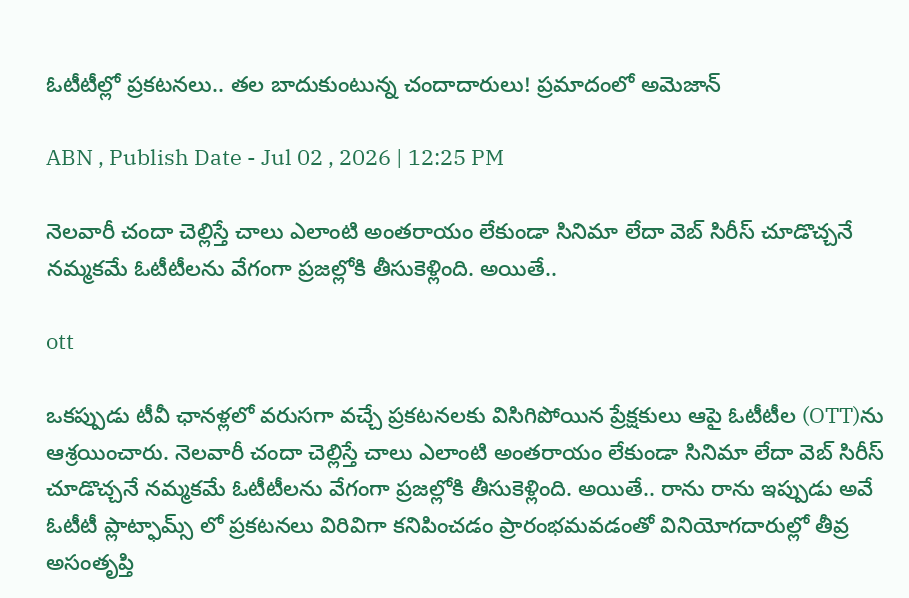ఓటీటీల్లో ప్ర‌క‌ట‌న‌లు.. త‌ల బాదుకుంటున్న చందాదారులు! ప్రమాదంలో అమెజాన్

ABN , Publish Date - Jul 02 , 2026 | 12:25 PM

నెలవారీ చందా చెల్లిస్తే చాలు ఎలాంటి అంతరాయం లేకుండా సినిమా లేదా వెబ్ సిరీస్ చూడొచ్చనే నమ్మకమే ఓటీటీలను వేగంగా ప్రజల్లోకి తీసుకెళ్లింది. అయితే..

ott

ఒకప్పుడు టీవీ ఛానళ్లలో వరుసగా వచ్చే ప్రకటనలకు విసిగిపోయిన ప్రేక్షకులు ఆపై ఓటీటీల (OTT)ను ఆశ్రయించారు. నెలవారీ చందా చెల్లిస్తే చాలు ఎలాంటి అంతరాయం లేకుండా సినిమా లేదా వెబ్ సిరీస్ చూడొచ్చనే నమ్మకమే ఓటీటీలను వేగంగా ప్రజల్లోకి తీసుకెళ్లింది. అయితే.. రాను రాను ఇప్పుడు అవే ఓటీటీ ప్లాట్ఫామ్స్ లో ప్రకటనలు విరివిగా కనిపించడం ప్రారంభమవడంతో వినియోగదారుల్లో తీవ్ర అసంతృప్తి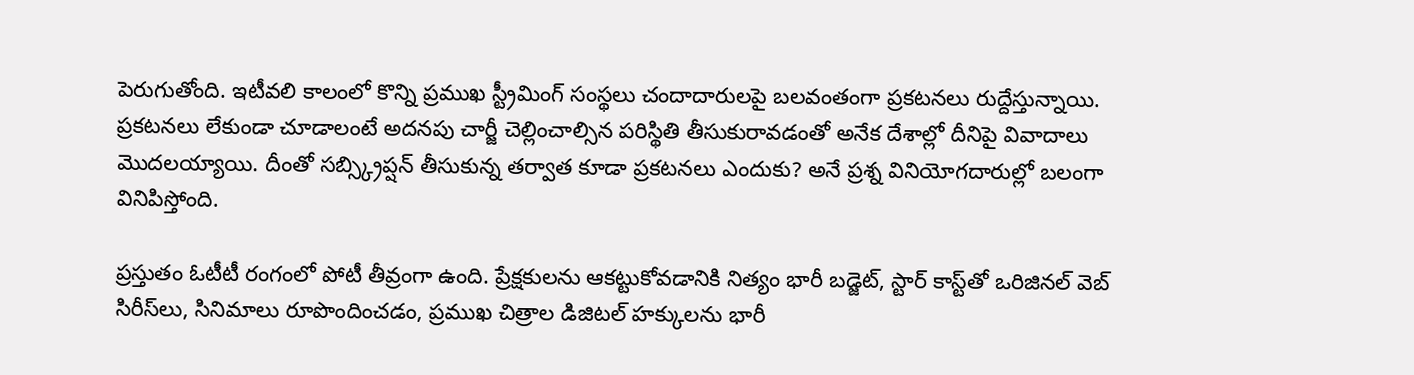పెరుగుతోంది. ఇటీవలి కాలంలో కొన్ని ప్రముఖ స్ట్రీమింగ్ సంస్థలు చందాదారులపై బలవంతంగా ప్రకటనలు రుద్దేస్తున్నాయి. ప్రకటనలు లేకుండా చూడాలంటే అదనపు చార్జీ చెల్లించాల్సిన పరిస్థితి తీసుకురావడంతో అనేక దేశాల్లో దీనిపై వివాదాలు మొదలయ్యాయి. దీంతో సబ్స్క్రిప్షన్ తీసుకున్న తర్వాత కూడా ప్రకటనలు ఎందుకు? అనే ప్రశ్న వినియోగదారుల్లో బలంగా వినిపిస్తోంది.

ప్రస్తుతం ఓటీటీ రంగంలో పోటీ తీవ్రంగా ఉంది. ప్రేక్షకులను ఆకట్టుకోవడానికి నిత్యం భారీ బడ్జెట్, స్టార్ కాస్ట్‌తో ఒరిజినల్ వెబ్ సిరీస్‌లు, సినిమాలు రూపొందించడం, ప్రముఖ చిత్రాల డిజిటల్ హక్కులను భారీ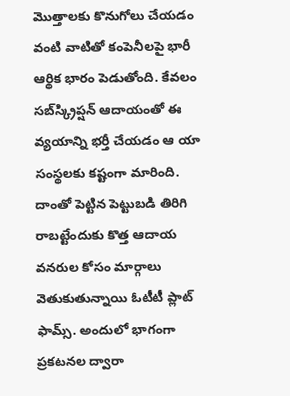మొత్తాలకు కొనుగోలు చేయడం వంటి వాటితో కంపెనీలపై భారీ ఆర్థిక భారం పెడుతోంది. కేవలం సబ్‌స్క్రిప్షన్ ఆదాయంతో ఈ వ్యయాన్ని భర్తీ చేయడం ఆ యా సంస్థలకు కష్టంగా మారింది. దాంతో పెట్టిన పెట్టుబడి తిరిగి రాబట్టేందుకు కొత్త ఆదాయ వనరుల కోసం మార్గాలు వెతుకుతున్నాయి ఓటీటీ ప్లాట్ ఫామ్స్. అందులో భాగంగా ప్రకటనల ద్వారా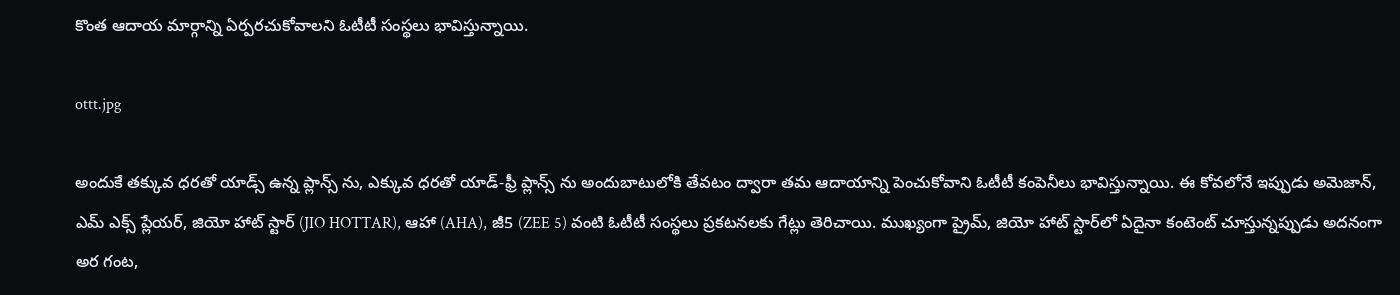కొంత ఆదాయ మార్గాన్ని ఏర్పరచుకోవాలని ఓటీటీ సంస్థలు భావిస్తున్నాయి.

ottt.jpg

అందుకే తక్కువ ధరతో యాడ్స్ ఉన్న ప్లాన్స్ ను, ఎక్కువ ధరతో యాడ్-ఫ్రీ ప్లాన్స్ ను అందుబాటులోకి తేవటం ద్వారా తమ ఆదాయాన్ని పెంచుకోవాని ఓటీటీ కంపెనీలు భావిస్తున్నాయి. ఈ కోవలోనే ఇప్పుడు అమెజాన్, ఎమ్ ఎక్స్ ప్లేయర్, జియో హాట్ స్టార్ (JIO HOTTAR), ఆహా (AHA), జీ5 (ZEE 5) వంటి ఓటీటీ సంస్థలు ప్రకటనలకు గేట్లు తెరిచాయి. ముఖ్యంగా ప్రైమ్, జియో హాట్ స్టార్‌లో ఏదైనా కంటెంట్ చూస్తున్నప్పుడు అదనంగా అర గంట,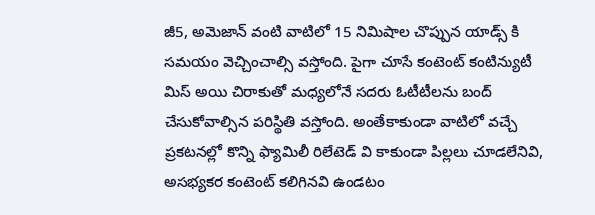జీ5, అమెజాన్ వంటి వాటిలో 15 నిమిషాల చొప్పున యాడ్స్ కి సమయం వెచ్చించాల్సి వస్తోంది. పైగా చూసే కంటెంట్ కంటిన్యుటీ మిస్ అయి చిరాకుతో మధ్యలోనే సదరు ఓటీటీలను బంద్ చేసుకోవాల్సిన పరిస్థితి వస్తోంది. అంతేకాకుండా వాటిలో వచ్చే ప్రకటనల్లో కొన్ని ఫ్యామిలీ రిలేటెడ్ వి కాకుండా పిల్లలు చూడలేనివి, అసభ్యకర కంటెంట్ కలిగినవి ఉండటం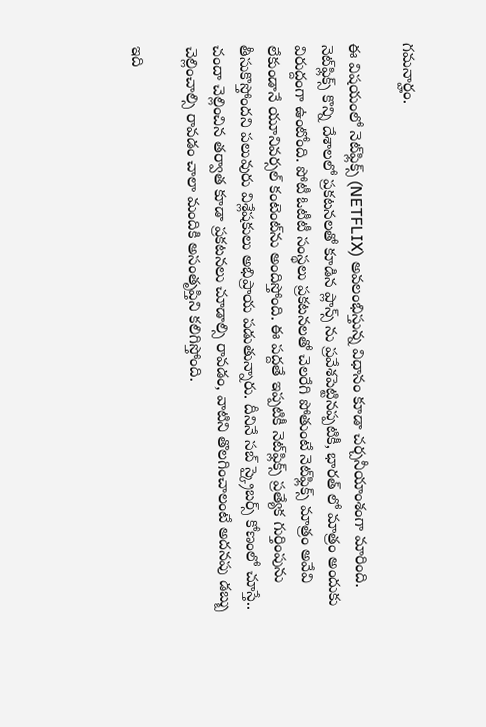గమనార్హం.

ఈ విషయంలో నెట్‌ఫ్లిక్స్ (NETFLIX) అవలంభిస్తున్న విధానం కూడా చర్చనీయాంశంగా మారింది. నెట్‌ఫ్లిక్స్‌ కొన్ని దేశాలలో ప్రకటనలతో కూడిన ప్లాన్స్ ను ప్రవేశపెట్టినప్పటికీ, భారత్ లో మాత్రం అందుకు విరుద్దంగా ఉంటోంది. పోటీ ఓటీటీ సంస్థలు ప్రకటనలతో చెలరేగి పోతుంటే నెట్‌ఫ్లిక్స్‌ మాత్రం అవేవి లేకుండానే యూనివర్సల్ కంటెంట్‌ను అందిస్తోంది. ఈ పద్దతే ఇప్పటికీ నెట్‌ఫ్లిక్స్‌ ప్రత్యేక గుర్తింపును తీసుకొస్తోందని పలువురు విశ్లేషకులు అభిప్రాయ పడుతున్నారు. దీనినే సబ్ స్క్రైబర్స్ కోణంలో చూస్తే.. చందా చెల్లించిన తర్వాత కూడా ప్రకటనలు చూడాల్సి రావడం, వాటిని తొలగించాలంటే అదనపు డబ్బు చెల్లించాల్సి రావడం చాలా మందికి అసంతృప్తిని కలిగిస్తోంది.

ఇది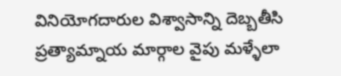వినియోగదారుల విశ్వాసాన్ని దెబ్బతీసి ప్రత్యామ్నాయ మార్గాల వైపు మళ్ళేలా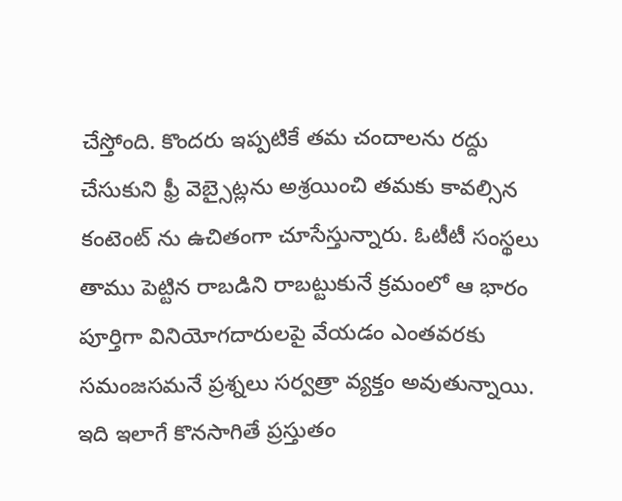చేస్తోంది. కొందరు ఇప్పటికే తమ చందాలను రద్దు చేసుకుని ఫ్రీ వెబ్సైట్లను అశ్రయించి తమకు కావల్సిన కంటెంట్ ను ఉచితంగా చూసేస్తున్నారు. ఓటీటీ సంస్థలు తాము పెట్టిన రాబడిని రాబట్టుకునే క్రమంలో ఆ భారం పూర్తిగా వినియోగదారులపై వేయడం ఎంతవరకు సమంజసమనే ప్రశ్నలు సర్వత్రా వ్యక్తం అవుతున్నాయి. ఇది ఇలాగే కొనసాగితే ప్రస్తుతం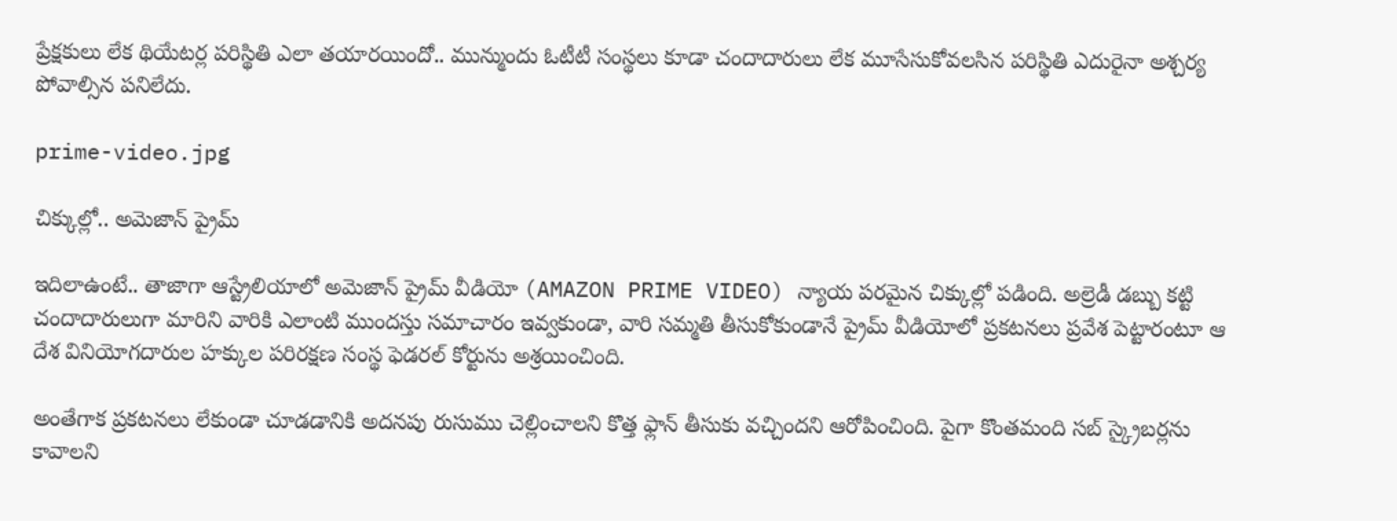ప్రేక్షకులు లేక థియేటర్ల పరిస్థితి ఎలా తయారయిందో.. మున్ముందు ఓటీటీ సంస్థలు కూడా చందాదారులు లేక మూసేసుకోవలసిన పరిస్థితి ఎదురైనా అశ్చర్య పోవాల్సిన పనిలేదు.

prime-video.jpg

చిక్కుల్లో.. అమెజాన్ ప్రైమ్

ఇదిలాఉంటే.. తాజాగా ఆస్ట్రేలియాలో అమెజాన్ ప్రైమ్ వీడియో (AMAZON PRIME VIDEO) న్యాయ పరమైన చిక్కుల్లో పడింది. అల్రెడీ డబ్బు కట్టి చందాదారులుగా మారిని వారికి ఎలాంటి ముందస్తు సమాచారం ఇవ్వకుండా, వారి సమ్మతి తీసుకోకుండానే ప్రైమ్ వీడియోలో ప్రకటనలు ప్రవేశ పెట్టారంటూ ఆ దేశ వినియోగదారుల హక్కుల పరిరక్షణ సంస్థ ఫెడరల్ కోర్టును అశ్రయించింది.

అంతేగాక ప్రకటనలు లేకుండా చూడడానికి అదనపు రుసుము చెల్లించాలని కొత్త ఫ్లాన్ తీసుకు వచ్చిందని ఆరోపించింది. పైగా కొంతమంది సబ్ స్క్రైబర్లను కావాలని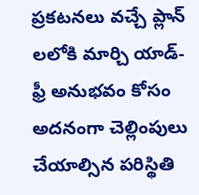ప్రకటనలు వచ్చే ప్లాన్ లలోకి మార్చి యాడ్-ఫ్రీ అనుభవం కోసం అదనంగా చెల్లింపులు చేయాల్సిన పరిస్థితి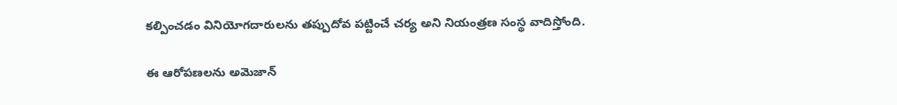కల్పించడం వినియోగదారులను తప్పుదోవ పట్టించే చర్య అని నియంత్రణ సంస్థ వాదిస్తోంది.

ఈ ఆరోపణలను అమెజాన్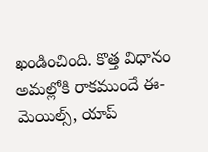ఖండించింది. కొత్త విధానం అమల్లోకి రాకముందే ఈ-మెయిల్స్, యాప్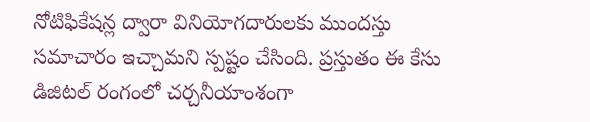నోటిఫికేషన్ల ద్వారా వినియోగదారులకు ముందస్తు సమాచారం ఇచ్చామని స్పష్టం చేసింది. ప్రస్తుతం ఈ కేసు డిజిటల్ రంగంలో చర్చనీయాంశంగా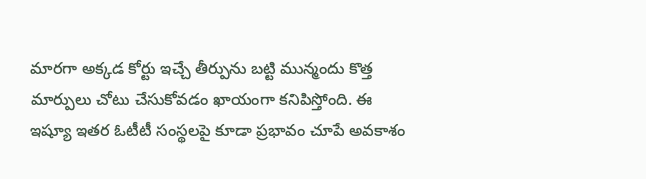మారగా అక్కడ కోర్టు ఇచ్చే తీర్పును బట్టి మున్మందు కొత్త మార్పులు చోటు చేసుకోవడం ఖాయంగా కనిపిస్తోంది. ఈ ఇష్యూ ఇతర ఓటీటీ సంస్థలపై కూడా ప్రభావం చూపే అవకాశం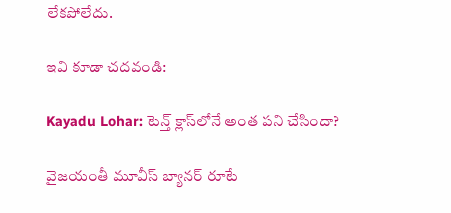లేకపోలేదు.

ఇవి కూడా చదవండి:

Kayadu Lohar: టెన్త్ క్లాస్‌లోనే అంత పని చేసిందా?

వైజయంతీ మూవీస్ బ్యానర్ రూటే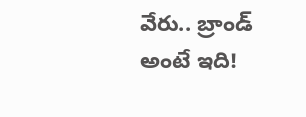వేరు.. బ్రాండ్ అంటే ఇది!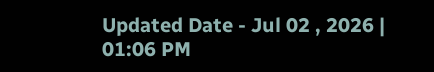Updated Date - Jul 02 , 2026 | 01:06 PM